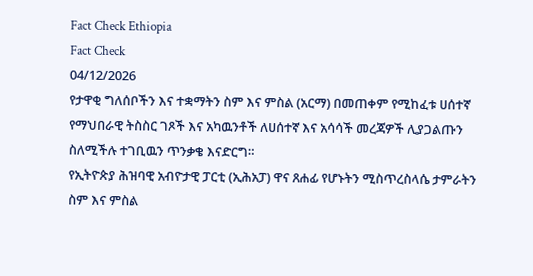Fact Check Ethiopia
Fact Check
04/12/2026
የታዋቂ ግለሰቦችን እና ተቋማትን ስም እና ምስል (አርማ) በመጠቀም የሚከፈቱ ሀሰተኛ የማህበራዊ ትስስር ገጾች እና አካዉንቶች ለሀሰተኛ እና አሳሳች መረጃዎች ሊያጋልጡን ስለሚችሉ ተገቢዉን ጥንቃቄ እናድርግ።
የኢትዮጵያ ሕዝባዊ አብዮታዊ ፓርቲ (ኢሕአፓ) ዋና ጸሐፊ የሆኑትን ሚስጥረስላሴ ታምራትን ስም እና ምስል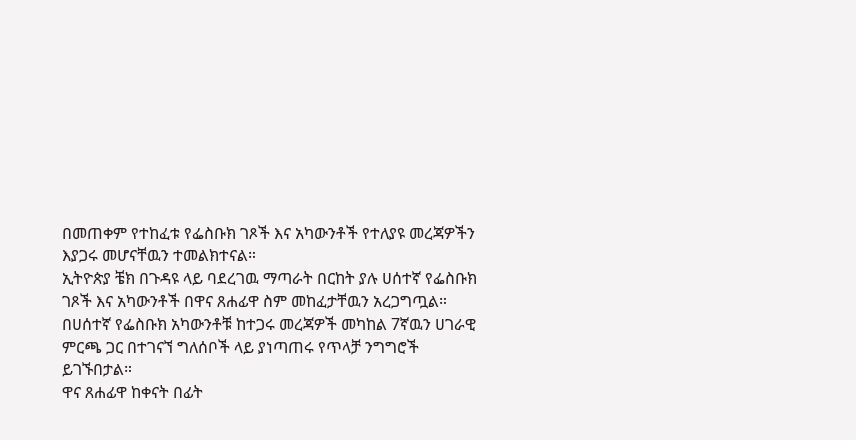በመጠቀም የተከፈቱ የፌስቡክ ገጾች እና አካውንቶች የተለያዩ መረጃዎችን እያጋሩ መሆናቸዉን ተመልክተናል።
ኢትዮጵያ ቼክ በጉዳዩ ላይ ባደረገዉ ማጣራት በርከት ያሉ ሀሰተኛ የፌስቡክ ገጾች እና አካውንቶች በዋና ጸሐፊዋ ስም መከፈታቸዉን አረጋግጧል።
በሀሰተኛ የፌስቡክ አካውንቶቹ ከተጋሩ መረጃዎች መካከል 7ኛዉን ሀገራዊ ምርጫ ጋር በተገናኘ ግለሰቦች ላይ ያነጣጠሩ የጥላቻ ንግግሮች ይገኙበታል።
ዋና ጸሐፊዋ ከቀናት በፊት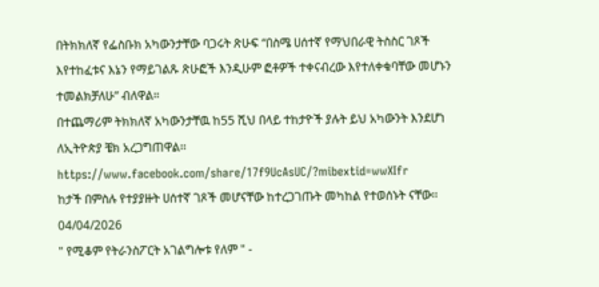በትክክለኛ የፌስቡክ አካውንታቸው ባጋሩት ጽሁፍ “በስሜ ሀሰተኛ የማህበራዊ ትስስር ገጾች እየተከፈቱና እኔን የማይገልጹ ጽሁፎች እንዲሁም ፎቶዎች ተቀናብረው እየተለቀቁባቸው መሆኑን ተመልክቻለሁ” ብለዋል።
በተጨማሪም ትክክለኛ አካውንታቸዉ ከ55 ሺህ በላይ ተከታዮች ያሉት ይህ አካውንት እንደሆነ ለኢትዮጵያ ቼክ አረጋግጠዋል፡፡
https://www.facebook.com/share/17f9UcAsUC/?mibextid=wwXIfr
ከታች በምስሉ የተያያዙት ሀሰተኛ ገጾች መሆናቸው ከተረጋገጡት መካከል የተወሰኑት ናቸው፡፡
04/04/2026
" የሚቆም የትራንስፖርት አገልግሎቱ የለም " -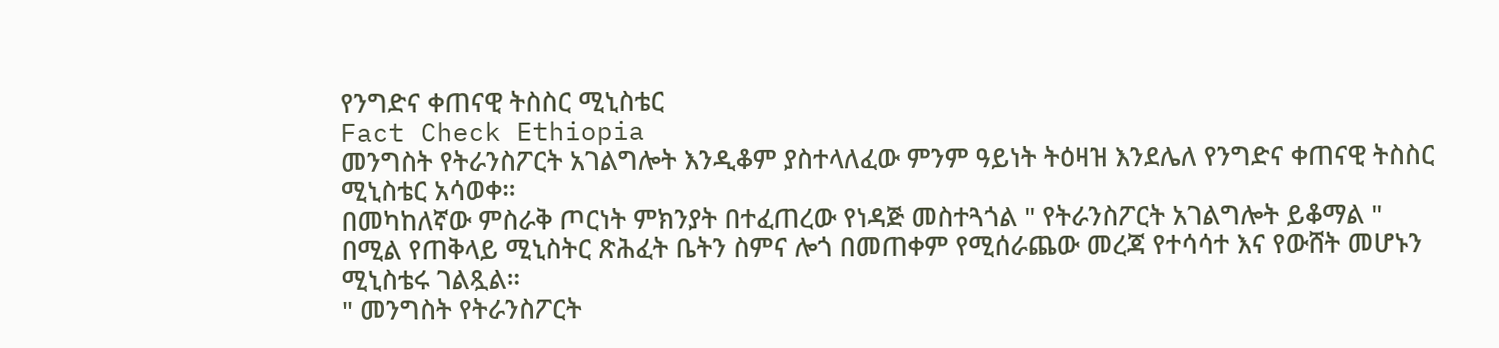የንግድና ቀጠናዊ ትስስር ሚኒስቴር
Fact Check Ethiopia
መንግስት የትራንስፖርት አገልግሎት እንዲቆም ያስተላለፈው ምንም ዓይነት ትዕዛዝ እንደሌለ የንግድና ቀጠናዊ ትስስር ሚኒስቴር አሳወቀ።
በመካከለኛው ምስራቅ ጦርነት ምክንያት በተፈጠረው የነዳጅ መስተጓጎል " የትራንስፖርት አገልግሎት ይቆማል " በሚል የጠቅላይ ሚኒስትር ጽሕፈት ቤትን ስምና ሎጎ በመጠቀም የሚሰራጨው መረጃ የተሳሳተ እና የውሸት መሆኑን ሚኒስቴሩ ገልጿል።
" መንግስት የትራንስፖርት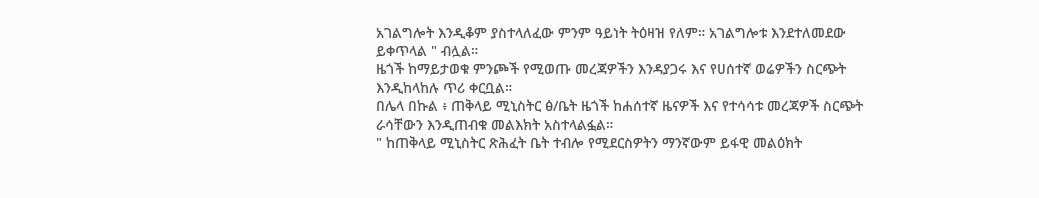አገልግሎት እንዲቆም ያስተላለፈው ምንም ዓይነት ትዕዛዝ የለም። አገልግሎቱ እንደተለመደው ይቀጥላል " ብሏል።
ዜጎች ከማይታወቁ ምንጮች የሚወጡ መረጃዎችን እንዳያጋሩ እና የሀሰተኛ ወሬዎችን ስርጭት እንዲከላከሉ ጥሪ ቀርቧል።
በሌላ በኩል ፥ ጠቅላይ ሚኒስትር ፅ/ቤት ዜጎች ከሐሰተኛ ዜናዎች እና የተሳሳቱ መረጃዎች ስርጭት ራሳቸውን እንዲጠብቁ መልእክት አስተላልፏል።
" ከጠቅላይ ሚኒስትር ጽሕፈት ቤት ተብሎ የሚደርስዎትን ማንኛውም ይፋዊ መልዕክት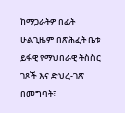ከማጋራትዎ በፊት ሁልጊዜም በጽሕፈት ቤቱ ይፋዊ የማህበራዊ ትስስር ገጾች እና ድህረ-ገጽ በመግባት፣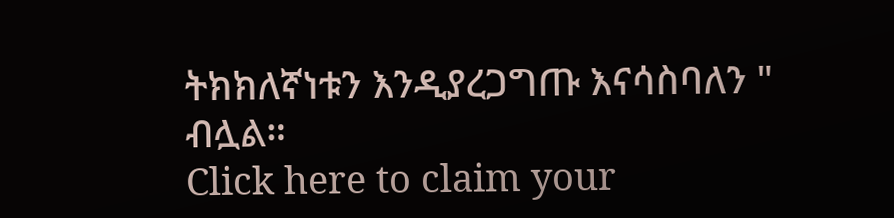ትክክለኛነቱን እንዲያረጋግጡ እናሳስባለን " ብሏል።
Click here to claim your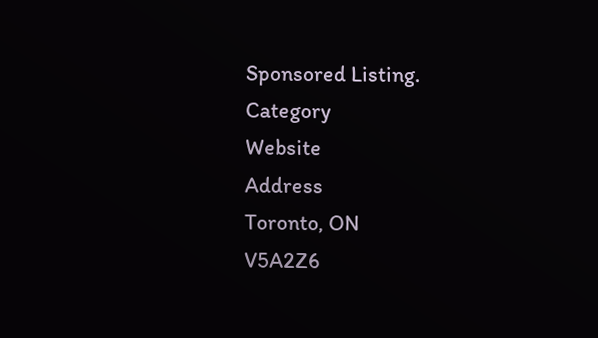Sponsored Listing.
Category
Website
Address
Toronto, ON
V5A2Z6